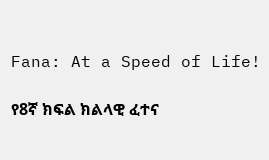Fana: At a Speed of Life!

የ8ኛ ክፍል ክልላዊ ፈተና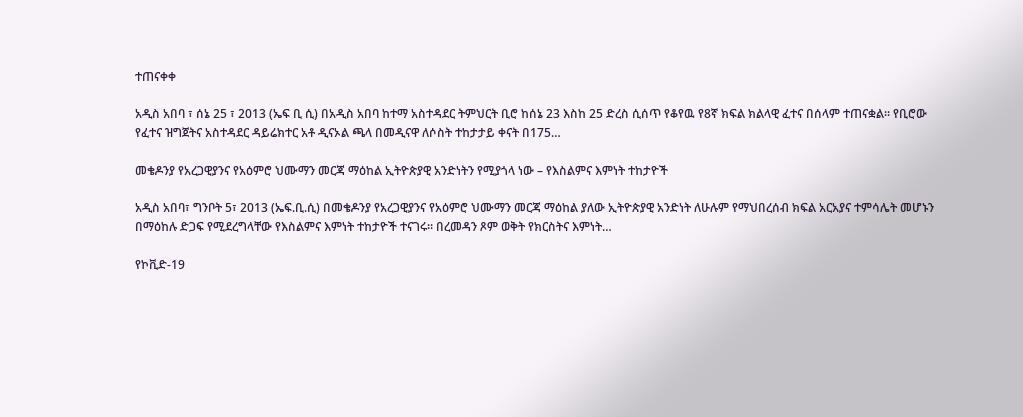ተጠናቀቀ

አዲስ አበባ ፣ ሰኔ 25 ፣ 2013 (ኤፍ ቢ ሲ) በአዲስ አበባ ከተማ አስተዳደር ትምህርት ቢሮ ከሰኔ 23 እስከ 25 ድረስ ሲሰጥ የቆየዉ የ8ኛ ክፍል ክልላዊ ፈተና በሰላም ተጠናቋል፡፡ የቢሮው የፈተና ዝግጀትና አስተዳደር ዳይሬክተር አቶ ዲናኦል ጫላ በመዲናዋ ለሶስት ተከታታይ ቀናት በ175…

መቄዶንያ የአረጋዊያንና የአዕምሮ ህሙማን መርጃ ማዕከል ኢትዮጵያዊ አንድነትን የሚያጎላ ነው – የእስልምና እምነት ተከታዮች

አዲስ አበባ፣ ግንቦት 5፣ 2013 (ኤፍ.ቢ.ሲ) በመቄዶንያ የአረጋዊያንና የአዕምሮ ህሙማን መርጃ ማዕከል ያለው ኢትዮጵያዊ አንድነት ለሁሉም የማህበረሰብ ክፍል አርአያና ተምሳሌት መሆኑን በማዕከሉ ድጋፍ የሚደረግላቸው የእስልምና እምነት ተከታዮች ተናገሩ። በረመዳን ጾም ወቅት የክርስትና እምነት…

የኮቪድ-19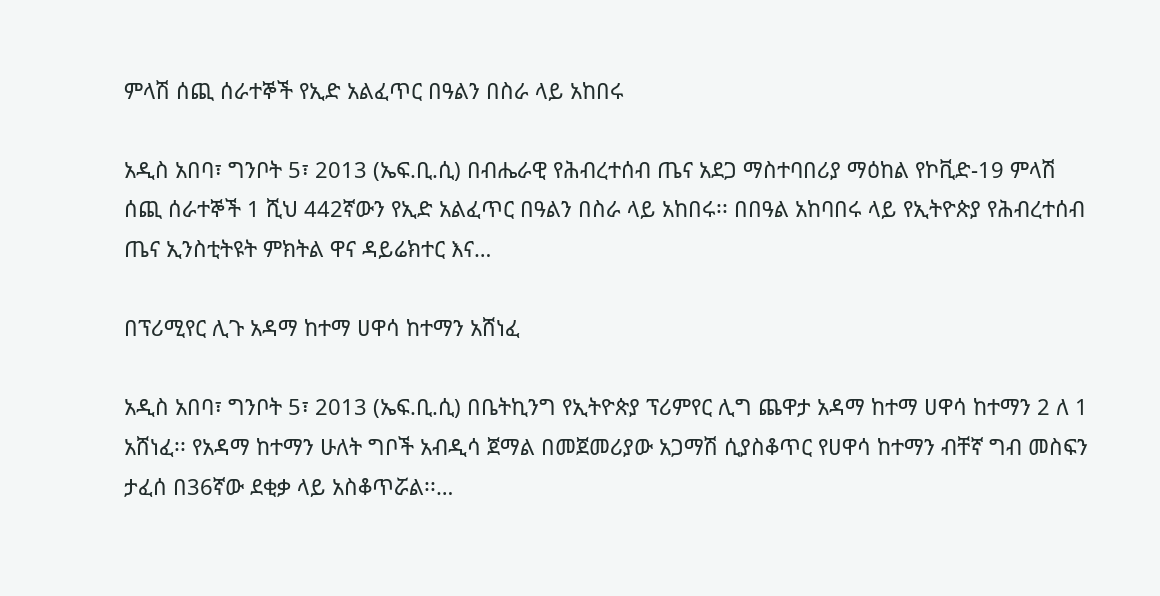ምላሽ ሰጪ ሰራተኞች የኢድ አልፈጥር በዓልን በስራ ላይ አከበሩ

አዲስ አበባ፣ ግንቦት 5፣ 2013 (ኤፍ.ቢ.ሲ) በብሔራዊ የሕብረተሰብ ጤና አደጋ ማስተባበሪያ ማዕከል የኮቪድ-19 ምላሽ ሰጪ ሰራተኞች 1 ሺህ 442ኛውን የኢድ አልፈጥር በዓልን በስራ ላይ አከበሩ፡፡ በበዓል አከባበሩ ላይ የኢትዮጵያ የሕብረተሰብ ጤና ኢንስቲትዩት ምክትል ዋና ዳይሬክተር እና…

በፕሪሚየር ሊጉ አዳማ ከተማ ሀዋሳ ከተማን አሸነፈ

አዲስ አበባ፣ ግንቦት 5፣ 2013 (ኤፍ.ቢ.ሲ) በቤትኪንግ የኢትዮጵያ ፕሪምየር ሊግ ጨዋታ አዳማ ከተማ ሀዋሳ ከተማን 2 ለ 1 አሸነፈ፡፡ የአዳማ ከተማን ሁለት ግቦች አብዲሳ ጀማል በመጀመሪያው አጋማሽ ሲያስቆጥር የሀዋሳ ከተማን ብቸኛ ግብ መስፍን ታፈሰ በ36ኛው ደቂቃ ላይ አስቆጥሯል፡፡…